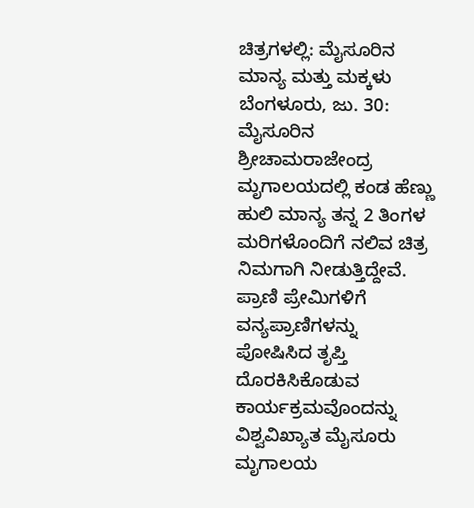ಚಿತ್ರಗಳಲ್ಲಿ: ಮೈಸೂರಿನ ಮಾನ್ಯ ಮತ್ತು ಮಕ್ಕಳು
ಬೆಂಗಳೂರು, ಜು. 30: ಮೈಸೂರಿನ ಶ್ರೀಚಾಮರಾಜೇಂದ್ರ ಮೃಗಾಲಯದಲ್ಲಿ ಕಂಡ ಹೆಣ್ಣು ಹುಲಿ ಮಾನ್ಯ ತನ್ನ 2 ತಿಂಗಳ ಮರಿಗಳೊಂದಿಗೆ ನಲಿವ ಚಿತ್ರ ನಿಮಗಾಗಿ ನೀಡುತ್ತಿದ್ದೇವೆ.
ಪ್ರಾಣಿ ಪ್ರೇಮಿಗಳಿಗೆ ವನ್ಯಪ್ರಾಣಿಗಳನ್ನು ಪೋಷಿಸಿದ ತೃಪ್ತಿ ದೊರಕಿಸಿಕೊಡುವ ಕಾರ್ಯಕ್ರಮವೊಂದನ್ನು ವಿಶ್ವವಿಖ್ಯಾತ ಮೈಸೂರು ಮೃಗಾಲಯ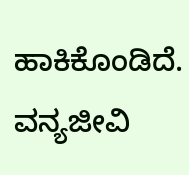ಹಾಕಿಕೊಂಡಿದೆ. ವನ್ಯಜೀವಿ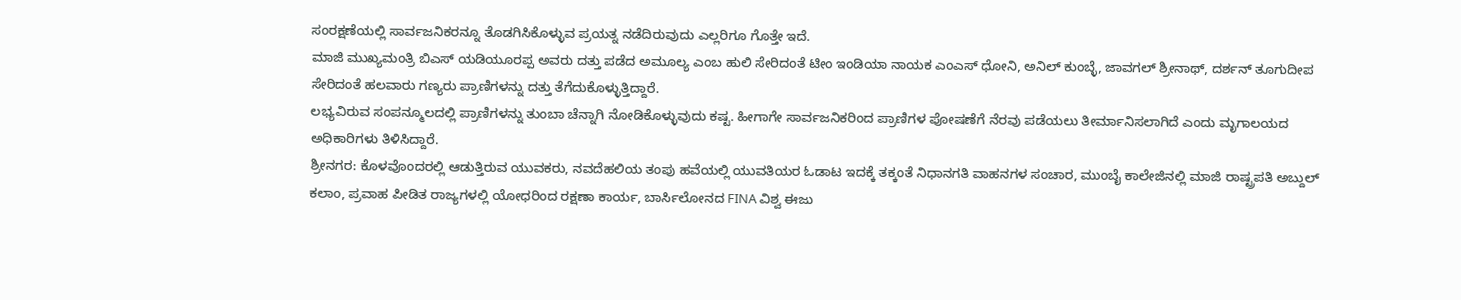ಸಂರಕ್ಷಣೆಯಲ್ಲಿ ಸಾರ್ವಜನಿಕರನ್ನೂ ತೊಡಗಿಸಿಕೊಳ್ಳುವ ಪ್ರಯತ್ನ ನಡೆದಿರುವುದು ಎಲ್ಲರಿಗೂ ಗೊತ್ತೇ ಇದೆ.
ಮಾಜಿ ಮುಖ್ಯಮಂತ್ರಿ ಬಿಎಸ್ ಯಡಿಯೂರಪ್ಪ ಅವರು ದತ್ತು ಪಡೆದ ಅಮೂಲ್ಯ ಎಂಬ ಹುಲಿ ಸೇರಿದಂತೆ ಟೀಂ ಇಂಡಿಯಾ ನಾಯಕ ಎಂಎಸ್ ಧೋನಿ, ಅನಿಲ್ ಕುಂಬ್ಳೆ, ಜಾವಗಲ್ ಶ್ರೀನಾಥ್, ದರ್ಶನ್ ತೂಗುದೀಪ ಸೇರಿದಂತೆ ಹಲವಾರು ಗಣ್ಯರು ಪ್ರಾಣಿಗಳನ್ನು ದತ್ತು ತೆಗೆದುಕೊಳ್ಳುತ್ತಿದ್ದಾರೆ.
ಲಭ್ಯವಿರುವ ಸಂಪನ್ಮೂಲದಲ್ಲಿ ಪ್ರಾಣಿಗಳನ್ನು ತುಂಬಾ ಚೆನ್ನಾಗಿ ನೋಡಿಕೊಳ್ಳುವುದು ಕಷ್ಟ. ಹೀಗಾಗೇ ಸಾರ್ವಜನಿಕರಿಂದ ಪ್ರಾಣಿಗಳ ಪೋಷಣೆಗೆ ನೆರವು ಪಡೆಯಲು ತೀರ್ಮಾನಿಸಲಾಗಿದೆ ಎಂದು ಮೃಗಾಲಯದ ಅಧಿಕಾರಿಗಳು ತಿಳಿಸಿದ್ದಾರೆ.
ಶ್ರೀನಗರ: ಕೊಳವೊಂದರಲ್ಲಿ ಆಡುತ್ತಿರುವ ಯುವಕರು, ನವದೆಹಲಿಯ ತಂಪು ಹವೆಯಲ್ಲಿ ಯುವತಿಯರ ಓಡಾಟ ಇದಕ್ಕೆ ತಕ್ಕಂತೆ ನಿಧಾನಗತಿ ವಾಹನಗಳ ಸಂಚಾರ, ಮುಂಬೈ ಕಾಲೇಜಿನಲ್ಲಿ ಮಾಜಿ ರಾಷ್ಟ್ರಪತಿ ಅಬ್ದುಲ್ ಕಲಾಂ, ಪ್ರವಾಹ ಪೀಡಿತ ರಾಜ್ಯಗಳಲ್ಲಿ ಯೋಧರಿಂದ ರಕ್ಷಣಾ ಕಾರ್ಯ, ಬಾರ್ಸಿಲೋನದ FINA ವಿಶ್ವ ಈಜು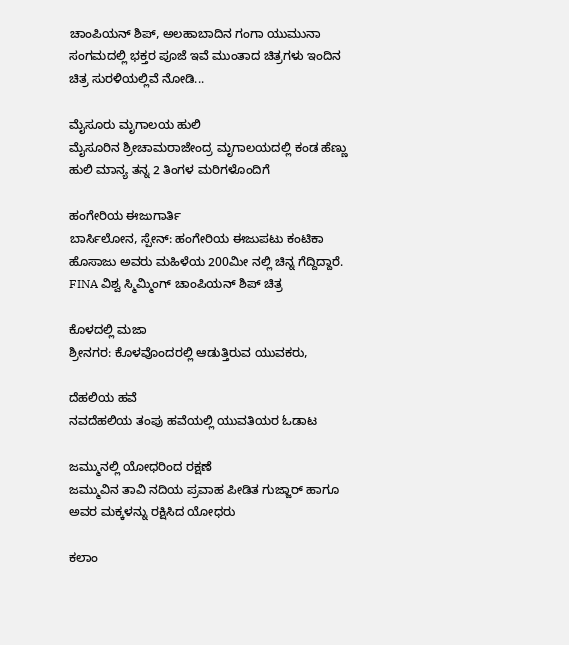ಚಾಂಪಿಯನ್ ಶಿಪ್, ಅಲಹಾಬಾದಿನ ಗಂಗಾ ಯುಮುನಾ ಸಂಗಮದಲ್ಲಿ ಭಕ್ತರ ಪೂಜೆ ಇವೆ ಮುಂತಾದ ಚಿತ್ರಗಳು ಇಂದಿನ ಚಿತ್ರ ಸುರಳಿಯಲ್ಲಿವೆ ನೋಡಿ...

ಮೈಸೂರು ಮೃಗಾಲಯ ಹುಲಿ
ಮೈಸೂರಿನ ಶ್ರೀಚಾಮರಾಜೇಂದ್ರ ಮೃಗಾಲಯದಲ್ಲಿ ಕಂಡ ಹೆಣ್ಣು ಹುಲಿ ಮಾನ್ಯ ತನ್ನ 2 ತಿಂಗಳ ಮರಿಗಳೊಂದಿಗೆ

ಹಂಗೇರಿಯ ಈಜುಗಾರ್ತಿ
ಬಾರ್ಸಿಲೋನ, ಸ್ಪೇನ್: ಹಂಗೇರಿಯ ಈಜುಪಟು ಕಂಟಿಕಾ ಹೊಸಾಜು ಅವರು ಮಹಿಳೆಯ 200ಮೀ ನಲ್ಲಿ ಚಿನ್ನ ಗೆದ್ದಿದ್ದಾರೆ. FINA ವಿಶ್ವ ಸ್ಮಿಮ್ಮಿಂಗ್ ಚಾಂಪಿಯನ್ ಶಿಪ್ ಚಿತ್ರ

ಕೊಳದಲ್ಲಿ ಮಜಾ
ಶ್ರೀನಗರ: ಕೊಳವೊಂದರಲ್ಲಿ ಆಡುತ್ತಿರುವ ಯುವಕರು,

ದೆಹಲಿಯ ಹವೆ
ನವದೆಹಲಿಯ ತಂಪು ಹವೆಯಲ್ಲಿ ಯುವತಿಯರ ಓಡಾಟ

ಜಮ್ಮುನಲ್ಲಿ ಯೋಧರಿಂದ ರಕ್ಷಣೆ
ಜಮ್ಮುವಿನ ತಾವಿ ನದಿಯ ಪ್ರವಾಹ ಪೀಡಿತ ಗುಜ್ಜಾರ್ ಹಾಗೂ ಅವರ ಮಕ್ಕಳನ್ನು ರಕ್ಷಿಸಿದ ಯೋಧರು

ಕಲಾಂ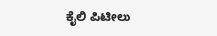ಕೈಲಿ ಪಿಟೀಲು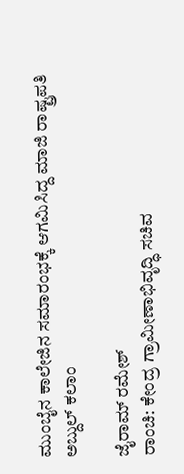ಮುಂಬೈನ ಕಾಲೇಜಿನ ಸಮಾರಂಭಕ್ಕೆ ಆಗಮಿಸಿದ್ದ ಮಾಜಿ ರಾಷ್ಟ್ರಪತಿ ಅಬ್ದುಲ್ ಕಲಾಂ

ಜೈರಾಮ್ ರಮೇಶ್
ರಾಂಚಿ: ಕೇಂದ್ರ ಗ್ರಾಮೀಣಾಭಿವೃದ್ಧಿ ಸಚಿವ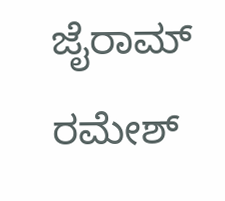ಜೈರಾಮ್ ರಮೇಶ್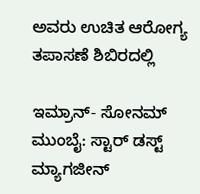ಅವರು ಉಚಿತ ಆರೋಗ್ಯ ತಪಾಸಣೆ ಶಿಬಿರದಲ್ಲಿ

ಇಮ್ರಾನ್- ಸೋನಮ್
ಮುಂಬೈ: ಸ್ಟಾರ್ ಡಸ್ಟ್ ಮ್ಯಾಗಜೀನ್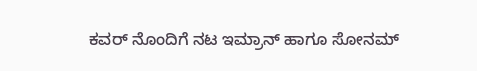ಕವರ್ ನೊಂದಿಗೆ ನಟ ಇಮ್ರಾನ್ ಹಾಗೂ ಸೋನಮ್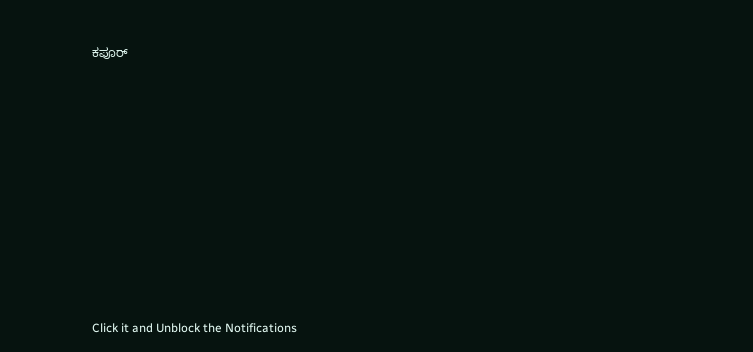ಕಪೂರ್












Click it and Unblock the Notifications